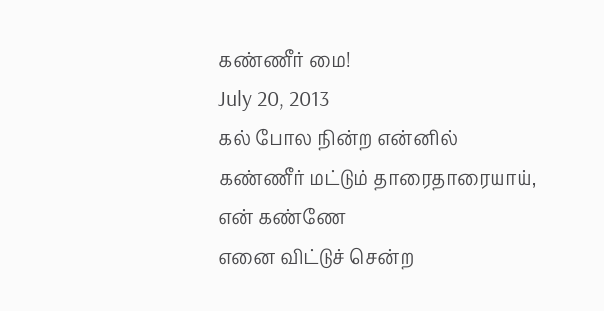கண்ணீர் மை!
July 20, 2013
கல் போல நின்ற என்னில்
கண்ணீர் மட்டும் தாரைதாரையாய்,
என் கண்ணே
எனை விட்டுச் சென்ற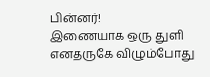பின்னர்!
இணையாக ஒரு துளி
எனதருகே விழும்போது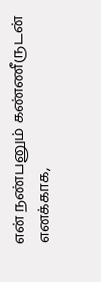என் நண்பனும் கண்ணீருடன் எனக்காக,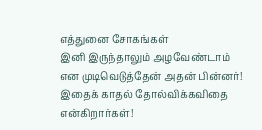எத்துனை சோகங்கள்
இனி இருந்தாலும் அழவேண்டாம்
என முடிவெடுத்தேன் அதன் பின்னர்!
இதைக் காதல் தோல்விக்கவிதை என்கிறார்கள்!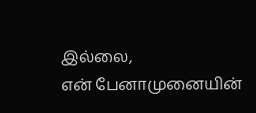இல்லை,
என் பேனாமுனையின்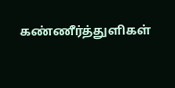கண்ணீர்த்துளிகள்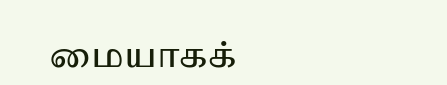மையாகக்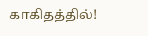காகிதத்தில்!